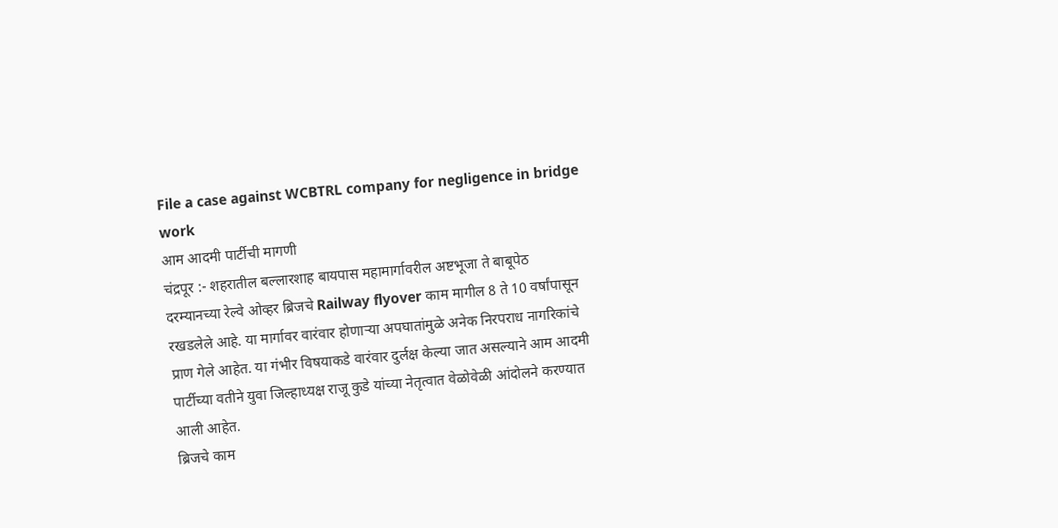File a case against WCBTRL company for negligence in bridge work
आम आदमी पार्टीची मागणी
चंद्रपूर :- शहरातील बल्लारशाह बायपास महामार्गावरील अष्टभूजा ते बाबूपेठ दरम्यानच्या रेल्वे ओव्हर ब्रिजचे Railway flyover काम मागील 8 ते 10 वर्षांपासून रखडलेले आहे. या मार्गावर वारंवार होणाऱ्या अपघातांमुळे अनेक निरपराध नागरिकांचे प्राण गेले आहेत. या गंभीर विषयाकडे वारंवार दुर्लक्ष केल्या जात असल्याने आम आदमी पार्टीच्या वतीने युवा जिल्हाध्यक्ष राजू कुडे यांच्या नेतृत्वात वेळोवेळी आंदोलने करण्यात आली आहेत.
ब्रिजचे काम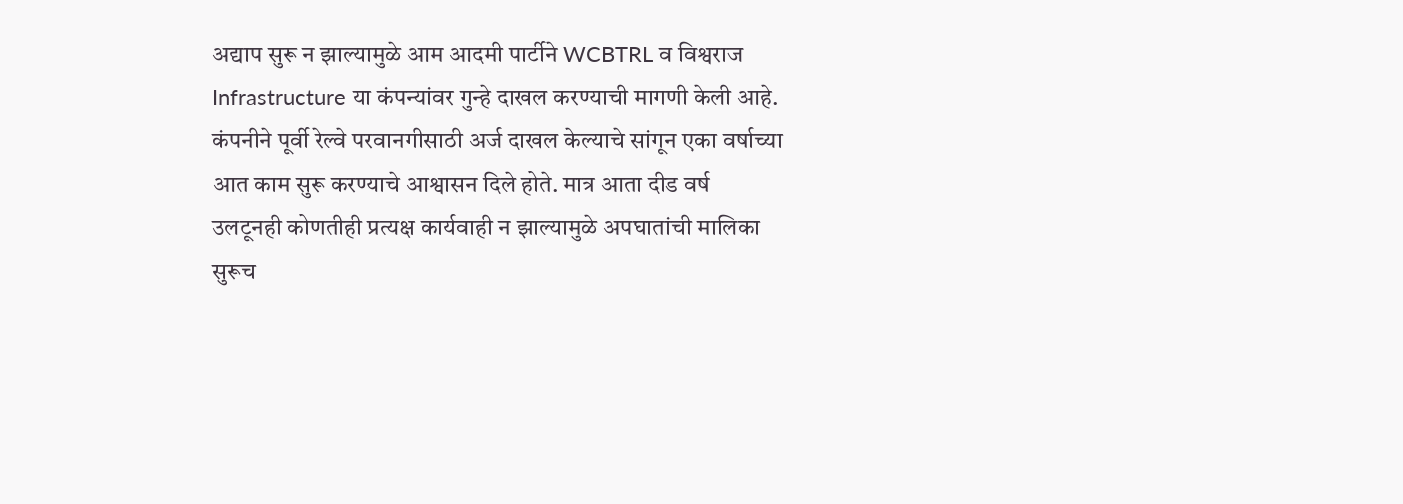अद्याप सुरू न झाल्यामुळे आम आदमी पार्टीने WCBTRL व विश्वराज Infrastructure या कंपन्यांवर गुन्हे दाखल करण्याची मागणी केली आहे. कंपनीने पूर्वी रेल्वे परवानगीसाठी अर्ज दाखल केल्याचे सांगून एका वर्षाच्या आत काम सुरू करण्याचे आश्वासन दिले होते. मात्र आता दीड वर्ष उलटूनही कोणतीही प्रत्यक्ष कार्यवाही न झाल्यामुळे अपघातांची मालिका सुरूच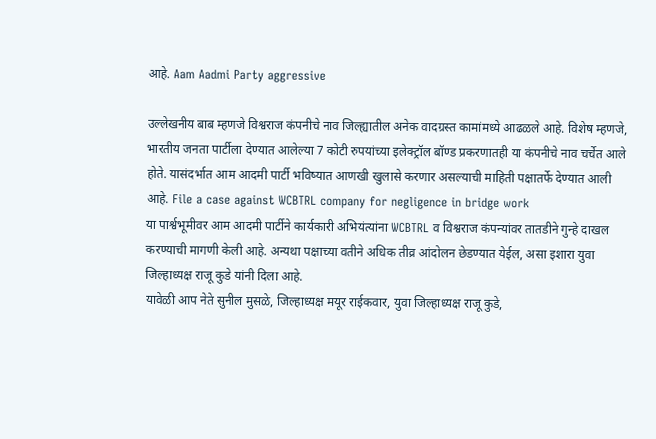आहे. Aam Aadmi Party aggressive

उल्लेखनीय बाब म्हणजे विश्वराज कंपनीचे नाव जिल्ह्यातील अनेक वादग्रस्त कामांमध्ये आढळले आहे. विशेष म्हणजे, भारतीय जनता पार्टीला देण्यात आलेल्या 7 कोटी रुपयांच्या इलेक्ट्रॉल बॉण्ड प्रकरणातही या कंपनीचे नाव चर्चेत आले होते. यासंदर्भात आम आदमी पार्टी भविष्यात आणखी खुलासे करणार असल्याची माहिती पक्षातर्फे देण्यात आली आहे. File a case against WCBTRL company for negligence in bridge work
या पार्श्वभूमीवर आम आदमी पार्टीने कार्यकारी अभियंत्यांना WCBTRL व विश्वराज कंपन्यांवर तातडीने गुन्हे दाखल करण्याची मागणी केली आहे. अन्यथा पक्षाच्या वतीने अधिक तीव्र आंदोलन छेडण्यात येईल, असा इशारा युवा जिल्हाध्यक्ष राजू कुडे यांनी दिला आहे.
यावेळी आप नेते सुनील मुसळे, जिल्हाध्यक्ष मयूर राईकवार, युवा जिल्हाध्यक्ष राजू कुडे,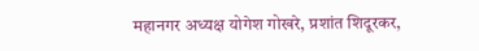महानगर अध्यक्ष योगेश गोखरे, प्रशांत शिदूरकर,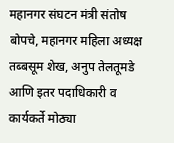महानगर संघटन मंत्री संतोष बोपचे, महानगर महिला अध्यक्ष तब्बसूम शेख, अनुप तेलतूमडे आणि इतर पदाधिकारी व कार्यकर्ते मोठ्या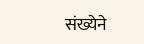संख्येने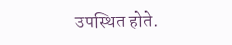उपस्थित होते.